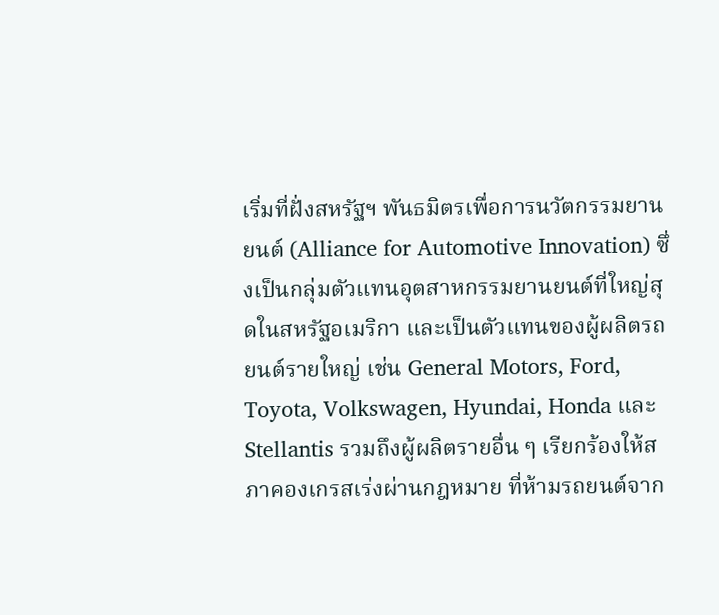เริ่มที่ฝั่งสหรัฐฯ พันธมิตรเพื่อการนวัตกรรมยานยนต์ (Alliance for Automotive Innovation) ซึ่งเป็นกลุ่มตัวแทนอุตสาหกรรมยานยนต์ที่ใหญ่สุดในสหรัฐอเมริกา และเป็นตัวแทนของผู้ผลิตรถยนต์รายใหญ่ เช่น General Motors, Ford, Toyota, Volkswagen, Hyundai, Honda และ Stellantis รวมถึงผู้ผลิตรายอื่น ๆ เรียกร้องให้สภาคองเกรสเร่งผ่านกฎหมาย ที่ห้ามรถยนต์จาก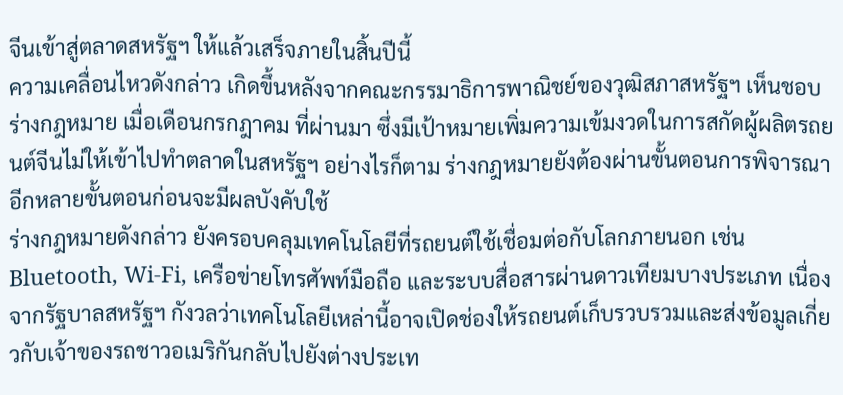จีนเข้าสู่ตลาดสหรัฐฯ ให้แล้วเสร็จภายในสิ้นปีนี้
ความเคลื่อนไหวดังกล่าว เกิดขึ้นหลังจากคณะกรรมาธิการพาณิชย์ของวุฒิสภาสหรัฐฯ เห็นชอบร่างกฎหมาย เมื่อเดือนกรกฎาคม ที่ผ่านมา ซึ่งมีเป้าหมายเพิ่มความเข้มงวดในการสกัดผู้ผลิตรถยนต์จีนไม่ให้เข้าไปทำตลาดในสหรัฐฯ อย่างไรก็ตาม ร่างกฎหมายยังต้องผ่านขั้นตอนการพิจารณาอีกหลายขั้นตอนก่อนจะมีผลบังคับใช้
ร่างกฎหมายดังกล่าว ยังครอบคลุมเทคโนโลยีที่รถยนต์ใช้เชื่อมต่อกับโลกภายนอก เช่น Bluetooth, Wi-Fi, เครือข่ายโทรศัพท์มือถือ และระบบสื่อสารผ่านดาวเทียมบางประเภท เนื่องจากรัฐบาลสหรัฐฯ กังวลว่าเทคโนโลยีเหล่านี้อาจเปิดช่องให้รถยนต์เก็บรวบรวมและส่งข้อมูลเกี่ยวกับเจ้าของรถชาวอเมริกันกลับไปยังต่างประเท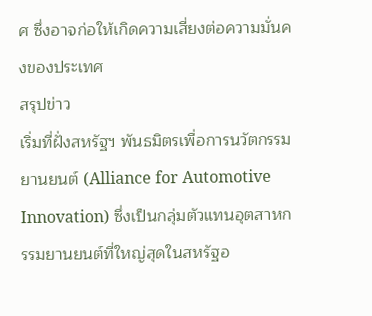ศ ซึ่งอาจก่อให้เกิดความเสี่ยงต่อความมั่นคงของประเทศ
สรุปข่าว
เริ่มที่ฝั่งสหรัฐฯ พันธมิตรเพื่อการนวัตกรรมยานยนต์ (Alliance for Automotive Innovation) ซึ่งเป็นกลุ่มตัวแทนอุตสาหกรรมยานยนต์ที่ใหญ่สุดในสหรัฐอ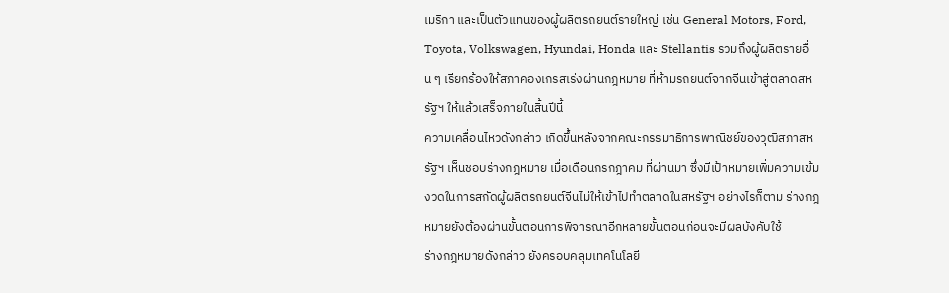เมริกา และเป็นตัวแทนของผู้ผลิตรถยนต์รายใหญ่ เช่น General Motors, Ford, Toyota, Volkswagen, Hyundai, Honda และ Stellantis รวมถึงผู้ผลิตรายอื่น ๆ เรียกร้องให้สภาคองเกรสเร่งผ่านกฎหมาย ที่ห้ามรถยนต์จากจีนเข้าสู่ตลาดสหรัฐฯ ให้แล้วเสร็จภายในสิ้นปีนี้
ความเคลื่อนไหวดังกล่าว เกิดขึ้นหลังจากคณะกรรมาธิการพาณิชย์ของวุฒิสภาสหรัฐฯ เห็นชอบร่างกฎหมาย เมื่อเดือนกรกฎาคม ที่ผ่านมา ซึ่งมีเป้าหมายเพิ่มความเข้มงวดในการสกัดผู้ผลิตรถยนต์จีนไม่ให้เข้าไปทำตลาดในสหรัฐฯ อย่างไรก็ตาม ร่างกฎหมายยังต้องผ่านขั้นตอนการพิจารณาอีกหลายขั้นตอนก่อนจะมีผลบังคับใช้
ร่างกฎหมายดังกล่าว ยังครอบคลุมเทคโนโลยี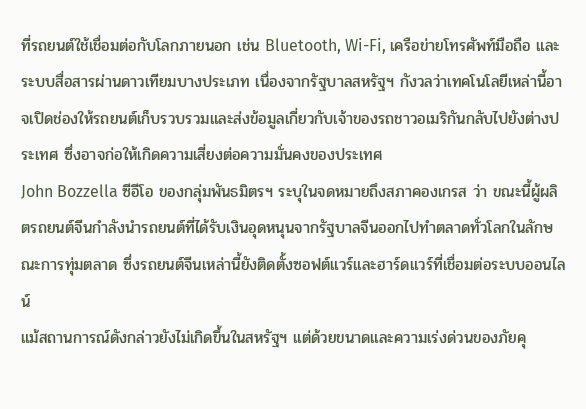ที่รถยนต์ใช้เชื่อมต่อกับโลกภายนอก เช่น Bluetooth, Wi-Fi, เครือข่ายโทรศัพท์มือถือ และระบบสื่อสารผ่านดาวเทียมบางประเภท เนื่องจากรัฐบาลสหรัฐฯ กังวลว่าเทคโนโลยีเหล่านี้อาจเปิดช่องให้รถยนต์เก็บรวบรวมและส่งข้อมูลเกี่ยวกับเจ้าของรถชาวอเมริกันกลับไปยังต่างประเทศ ซึ่งอาจก่อให้เกิดความเสี่ยงต่อความมั่นคงของประเทศ
John Bozzella ซีอีโอ ของกลุ่มพันธมิตรฯ ระบุในจดหมายถึงสภาคองเกรส ว่า ขณะนี้ผู้ผลิตรถยนต์จีนกำลังนำรถยนต์ที่ได้รับเงินอุดหนุนจากรัฐบาลจีนออกไปทำตลาดทั่วโลกในลักษณะการทุ่มตลาด ซึ่งรถยนต์จีนเหล่านี้ยังติดตั้งซอฟต์แวร์และฮาร์ดแวร์ที่เชื่อมต่อระบบออนไลน์
แม้สถานการณ์ดังกล่าวยังไม่เกิดขึ้นในสหรัฐฯ แต่ด้วยขนาดและความเร่งด่วนของภัยคุ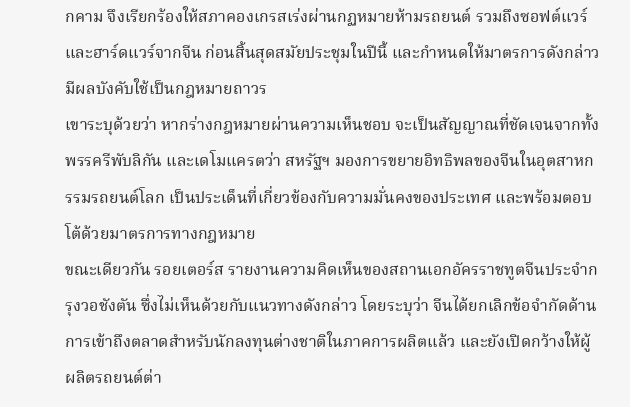กคาม จึงเรียกร้องให้สภาคองเกรสเร่งผ่านกฏหมายห้ามรถยนต์ รวมถึงซอฟต์แวร์ และฮาร์ดแวร์จากจีน ก่อนสิ้นสุดสมัยประชุมในปีนี้ และกำหนดให้มาตรการดังกล่าวมีผลบังคับใช้เป็นกฎหมายถาวร
เขาระบุด้วยว่า หากร่างกฎหมายผ่านความเห็นชอบ จะเป็นสัญญาณที่ชัดเจนจากทั้งพรรครีพับลิกัน และเดโมแครตว่า สหรัฐฯ มองการขยายอิทธิพลของจีนในอุตสาหกรรมรถยนต์โลก เป็นประเด็นที่เกี่ยวข้องกับความมั่นคงของประเทศ และพร้อมตอบโต้ด้วยมาตรการทางกฎหมาย
ขณะเดียวกัน รอยเตอร์ส รายงานความคิดเห็นของสถานเอกอัครราชทูตจีนประจำกรุงวอชังตัน ซึ่งไม่เห็นด้วยกับแนวทางดังกล่าว โดยระบุว่า จีนได้ยกเลิกข้อจำกัดด้านการเข้าถึงตลาดสำหรับนักลงทุนต่างชาติในภาคการผลิตแล้ว และยังเปิดกว้างให้ผู้ผลิตรถยนต์ต่า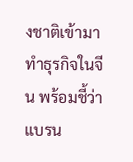งชาติเข้ามาทำธุรกิจในจีน พร้อมชี้ว่าแบรน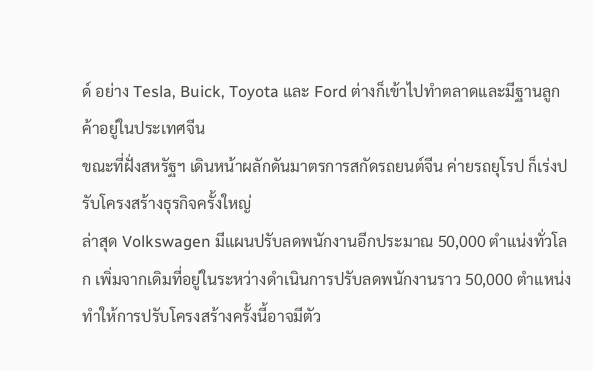ด์ อย่าง Tesla, Buick, Toyota และ Ford ต่างก็เข้าไปทำตลาดและมีฐานลูกค้าอยู่ในประเทศจีน
ขณะที่ฝั่งสหรัฐฯ เดินหน้าผลักดันมาตรการสกัดรถยนต์จีน ค่ายรถยุโรป ก็เร่งปรับโครงสร้างธุรกิจครั้งใหญ่
ล่าสุด Volkswagen มีแผนปรับลดพนักงานอีกประมาณ 50,000 ตำแน่งทั่วโลก เพิ่มจากเดิมที่อยู่ในระหว่างดำเนินการปรับลดพนักงานราว 50,000 ตำแหน่ง ทำให้การปรับโครงสร้างครั้งนี้อาจมีตัว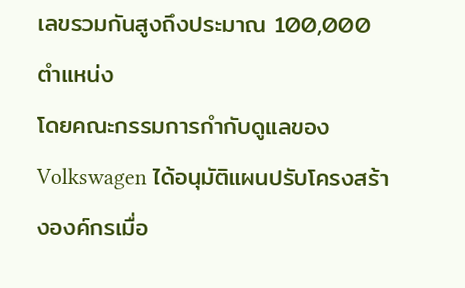เลขรวมกันสูงถึงประมาณ 100,000 ตำแหน่ง
โดยคณะกรรมการกำกับดูแลของ Volkswagen ได้อนุมัติแผนปรับโครงสร้างองค์กรเมื่อ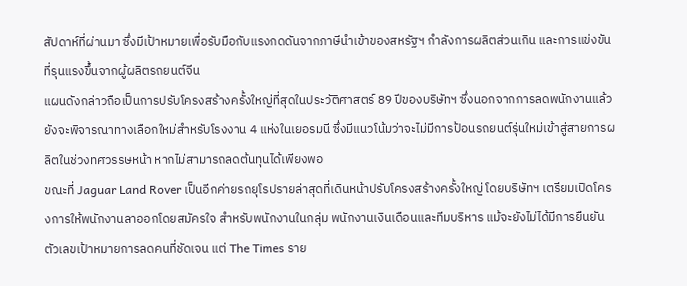สัปดาห์ที่ผ่านมา ซึ่งมีเป้าหมายเพื่อรับมือกับแรงกดดันจากภาษีนำเข้าของสหรัฐฯ กำลังการผลิตส่วนเกิน และการแข่งขันที่รุนแรงขึ้นจากผู้ผลิตรถยนต์จีน
แผนดังกล่าวถือเป็นการปรับโครงสร้างครั้งใหญ่ที่สุดในประวัติศาสตร์ 89 ปีของบริษัทฯ ซึ่งนอกจากการลดพนักงานแล้ว ยังจะพิจารณาทางเลือกใหม่สำหรับโรงงาน 4 แห่งในเยอรมนี ซึ่งมีแนวโน้มว่าจะไม่มีการป้อนรถยนต์รุ่นใหม่เข้าสู่สายการผลิตในช่วงทศวรรษหน้า หากไม่สามารถลดต้นทุนได้เพียงพอ
ขณะที่ Jaguar Land Rover เป็นอีกค่ายรถยุโรปรายล่าสุดที่เดินหน้าปรับโครงสร้างครั้งใหญ่ โดยบริษัทฯ เตรียมเปิดโครงการให้พนักงานลาออกโดยสมัครใจ สำหรับพนักงานในกลุ่ม พนักงานเงินเดือนและทีมบริหาร แม้จะยังไม่ได้มีการยืนยันตัวเลขเป้าหมายการลดคนที่ชัดเจน แต่ The Times ราย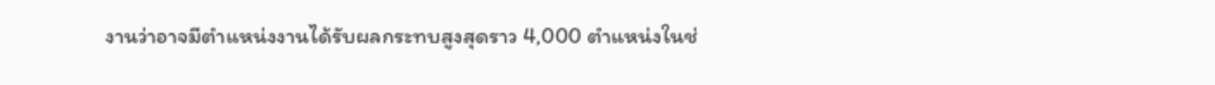งานว่าอาจมีตำแหน่งงานได้รับผลกระทบสูงสุดราว 4,000 ตำแหน่งในช่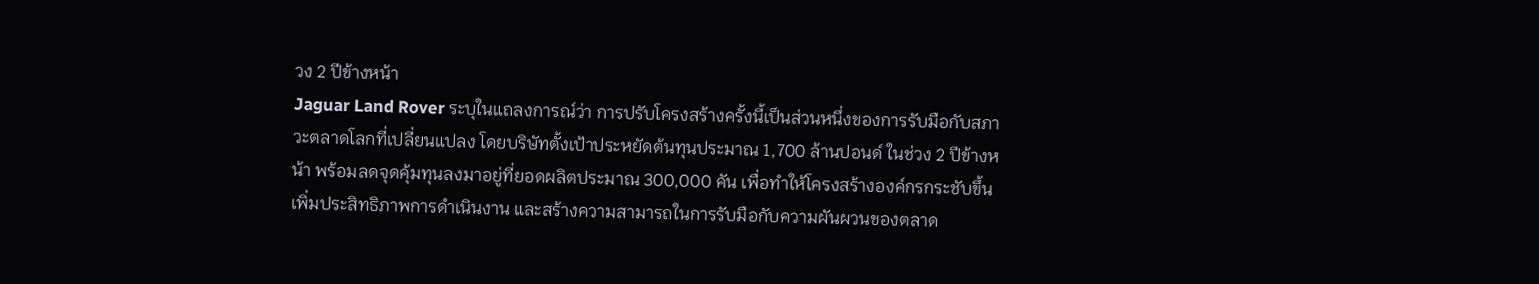วง 2 ปีข้างหน้า
Jaguar Land Rover ระบุในแถลงการณ์ว่า การปรับโครงสร้างครั้งนี้เป็นส่วนหนึ่งของการรับมือกับสภาวะตลาดโลกที่เปลี่ยนแปลง โดยบริษัทตั้งเป้าประหยัดต้นทุนประมาณ 1,700 ล้านปอนด์ ในช่วง 2 ปีข้างหน้า พร้อมลดจุดคุ้มทุนลงมาอยู่ที่ยอดผลิตประมาณ 300,000 คัน เพื่อทำให้โครงสร้างองค์กรกระชับขึ้น เพิ่มประสิทธิภาพการดำเนินงาน และสร้างความสามารถในการรับมือกับความผันผวนของตลาด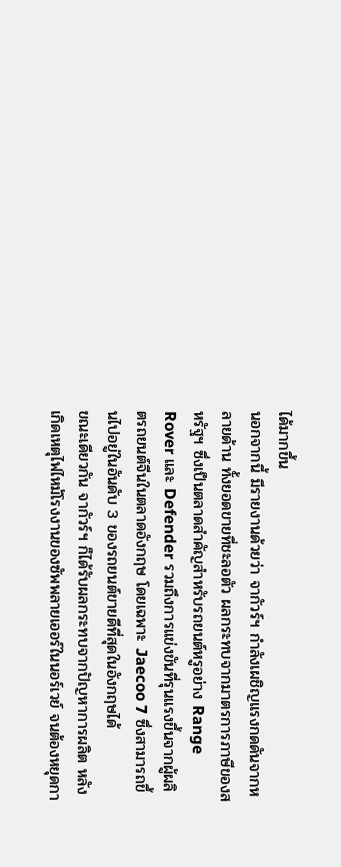ได้มากขึ้น
นอกจากนี้ มีรายงานด้วยว่า จากัวร์ฯ กำลังเผชิญแรงกดดันจากหลายด้าน ทั้งยอดขายที่ชะลอตัว ผลกระทบจากมาตรการภาษีของสหรัฐฯ ซึ่งเป็นตลาดสำคัญสำหรับรถยนต์หรูอย่าง Range Rover และ Defender รวมถึงการแข่งขันที่รุนแรงขึ้นจากผู้ผลิตรถยนต์จีนในตลาดอังกฤษ โดยเฉพาะ Jaecoo 7 ซึ่งสามารถขึ้นไปอยู่ในอันดับ 3 ของรถยนต์ขายดีที่สุดในอังกฤษได้
ขณะเดียวกัน จากัวร์ฯ ก็ได้รับผลกระทบจากปัญหาการผลิต หลังเกิดเหตุไฟไหม้โรงงานของซัพพลายเออร์ในนอร์เวย์ จนต้องหยุดกา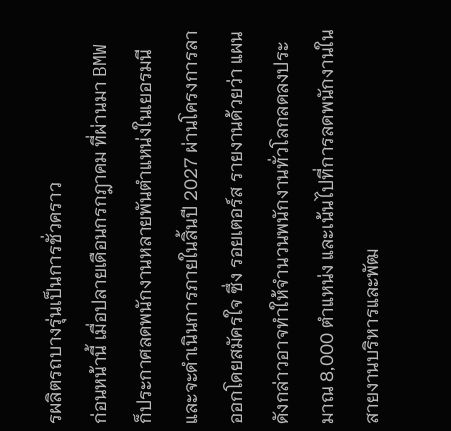รผลิตรถบางรุ่นเป็นการชั่วคราว
ก่อนหน้านี้ เมื่อปลายเดือนกรกฎาคม ที่ผ่านมา BMW ก็ประกาศลดพนักงานหลายพันตำแหน่งในเยอรมนี และจะดำเนินการภายในสิ้นปี 2027 ผ่านโครงการลาออกโดยสมัครใจ ซึ่ง รอยเตอร์ส รายงานด้วยว่า แผนดังกล่าวอาจทำให้จำนวนพนักงานทั่วโลกลดลงประมาณ 8,000 ตำแหน่ง และเน้นไปที่การลดพนักงานในสายงานบริหารและพัฒ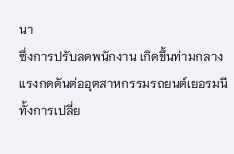นา
ซึ่งการปรับลดพนักงาน เกิดขึ้นท่ามกลางแรงกดดันต่ออุตสาหกรรมรถยนต์เยอรมนี ทั้งการเปลี่ย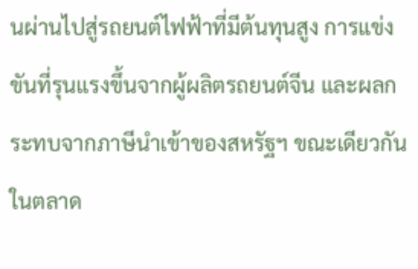นผ่านไปสู่รถยนต์ไฟฟ้าที่มีต้นทุนสูง การแข่งขันที่รุนแรงขึ้นจากผู้ผลิตรถยนต์จีน และผลกระทบจากภาษีนำเข้าของสหรัฐฯ ขณะเดียวกัน ในตลาด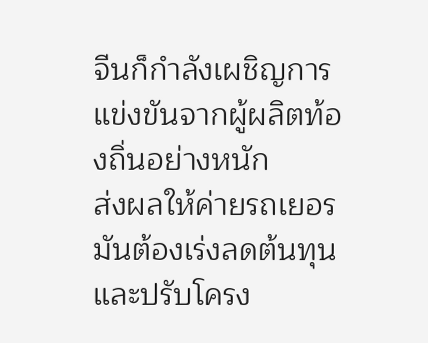จีนก็กำลังเผชิญการแข่งขันจากผู้ผลิตท้องถิ่นอย่างหนัก
ส่งผลให้ค่ายรถเยอรมันต้องเร่งลดต้นทุนและปรับโครง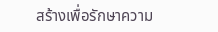สร้างเพื่อรักษาความ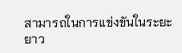สามารถในการแข่งขันในระยะยาว